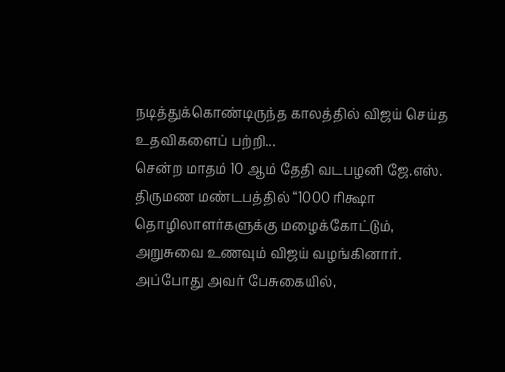நடித்துக்கொண்டிருந்த காலத்தில் விஜய் செய்த உதவிகளைப் பற்றி...
சென்ற மாதம் 10 ஆம் தேதி வடபழனி ஜே.எஸ். திருமண மண்டபத்தில் “1000 ரிக்ஷா தொழிலாளர்களுக்கு மழைக்கோட்டும், அறுசுவை உணவும் விஜய் வழங்கினார்.
அப்போது அவர் பேசுகையில்,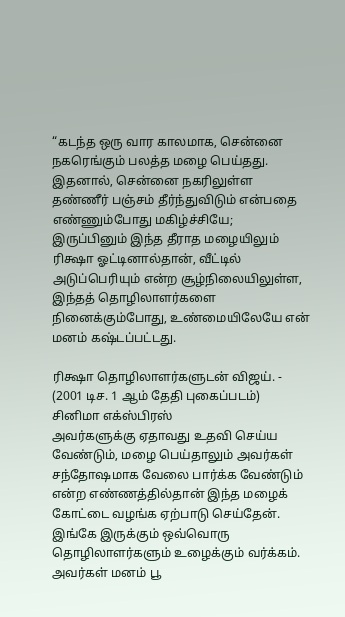“கடந்த ஒரு வார காலமாக, சென்னை நகரெங்கும் பலத்த மழை பெய்தது. இதனால், சென்னை நகரிலுள்ள தண்ணீர் பஞ்சம் தீர்ந்துவிடும் என்பதை எண்ணும்போது மகிழ்ச்சியே; இருப்பினும் இந்த தீராத மழையிலும் ரிக்ஷா ஓட்டினால்தான், வீட்டில் அடுப்பெரியும் என்ற சூழ்நிலையிலுள்ள, இந்தத் தொழிலாளர்களை நினைக்கும்போது, உண்மையிலேயே என் மனம் கஷ்டப்பட்டது.

ரிக்ஷா தொழிலாளர்களுடன் விஜய். - (2001 டிச. 1 ஆம் தேதி புகைப்படம்) சினிமா எக்ஸ்பிரஸ்
அவர்களுக்கு ஏதாவது உதவி செய்ய வேண்டும், மழை பெய்தாலும் அவர்கள் சந்தோஷமாக வேலை பார்க்க வேண்டும் என்ற எண்ணத்தில்தான் இந்த மழைக் கோட்டை வழங்க ஏற்பாடு செய்தேன். இங்கே இருக்கும் ஒவ்வொரு தொழிலாளர்களும் உழைக்கும் வர்க்கம். அவர்கள் மனம் பூ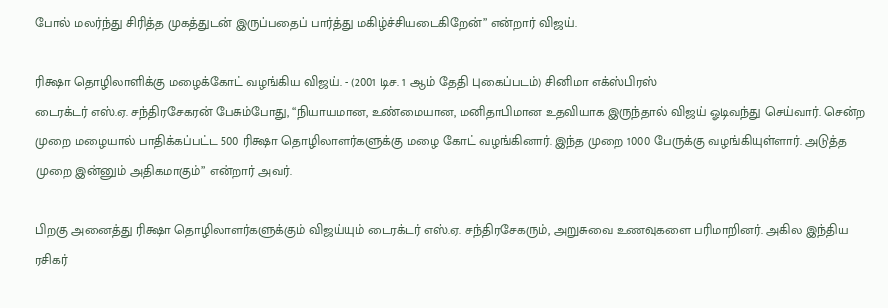போல் மலர்ந்து சிரித்த முகத்துடன் இருப்பதைப் பார்த்து மகிழ்ச்சியடைகிறேன்” என்றார் விஜய்.

ரிக்ஷா தொழிலாளிக்கு மழைக்கோட் வழங்கிய விஜய். - (2001 டிச. 1 ஆம் தேதி புகைப்படம்) சினிமா எக்ஸ்பிரஸ்
டைரக்டர் எஸ்.ஏ. சந்திரசேகரன் பேசும்போது, “நியாயமான, உண்மையான, மனிதாபிமான உதவியாக இருந்தால் விஜய் ஓடிவந்து செய்வார். சென்ற முறை மழையால் பாதிக்கப்பட்ட 500 ரிக்ஷா தொழிலாளர்களுக்கு மழை கோட் வழங்கினார். இந்த முறை 1000 பேருக்கு வழங்கியுள்ளார். அடுத்த முறை இன்னும் அதிகமாகும்” என்றார் அவர்.

பிறகு அனைத்து ரிக்ஷா தொழிலாளர்களுக்கும் விஜய்யும் டைரக்டர் எஸ்.ஏ. சந்திரசேகரும், அறுசுவை உணவுகளை பரிமாறினர். அகில இந்திய ரசிகர்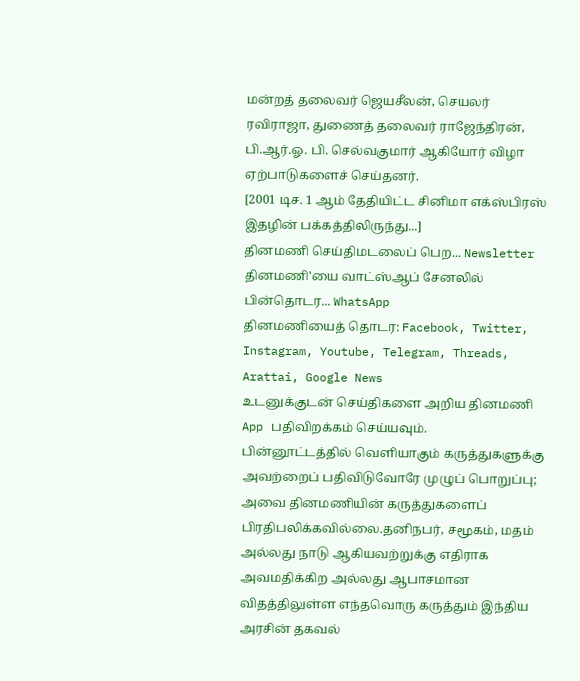மன்றத் தலைவர் ஜெயசீலன், செயலர் ரவிராஜா, துணைத் தலைவர் ராஜேந்திரன், பி.ஆர்.ஓ. பி. செல்வகுமார் ஆகியோர் விழா ஏற்பாடுகளைச் செய்தனர்.
[2001 டிச. 1 ஆம் தேதியிட்ட சினிமா எக்ஸ்பிரஸ் இதழின் பக்கத்திலிருந்து...]
தினமணி செய்திமடலைப் பெற... Newsletter
தினமணி'யை வாட்ஸ்ஆப் சேனலில் பின்தொடர... WhatsApp
தினமணியைத் தொடர: Facebook, Twitter, Instagram, Youtube, Telegram, Threads, Arattai, Google News
உடனுக்குடன் செய்திகளை அறிய தினமணி App பதிவிறக்கம் செய்யவும்.
பின்னூட்டத்தில் வெளியாகும் கருத்துகளுக்கு அவற்றைப் பதிவிடுவோரே முழுப் பொறுப்பு; அவை தினமணியின் கருத்துகளைப் பிரதிபலிக்கவில்லை.தனிநபர், சமூகம், மதம் அல்லது நாடு ஆகியவற்றுக்கு எதிராக அவமதிக்கிற அல்லது ஆபாசமான விதத்திலுள்ள எந்தவொரு கருத்தும் இந்திய அரசின் தகவல்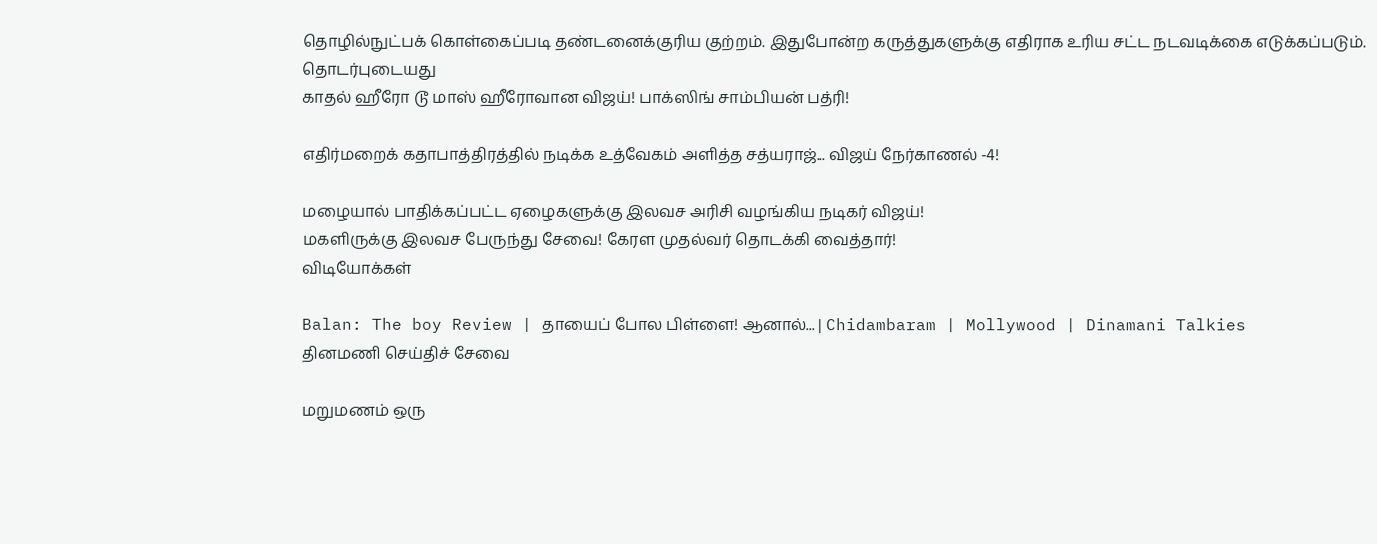தொழில்நுட்பக் கொள்கைப்படி தண்டனைக்குரிய குற்றம். இதுபோன்ற கருத்துகளுக்கு எதிராக உரிய சட்ட நடவடிக்கை எடுக்கப்படும்.
தொடர்புடையது
காதல் ஹீரோ டூ மாஸ் ஹீரோவான விஜய்! பாக்ஸிங் சாம்பியன் பத்ரி!

எதிர்மறைக் கதாபாத்திரத்தில் நடிக்க உத்வேகம் அளித்த சத்யராஜ்... விஜய் நேர்காணல் -4!

மழையால் பாதிக்கப்பட்ட ஏழைகளுக்கு இலவச அரிசி வழங்கிய நடிகர் விஜய்!
மகளிருக்கு இலவச பேருந்து சேவை! கேரள முதல்வர் தொடக்கி வைத்தார்!
விடியோக்கள்

Balan: The boy Review | தாயைப் போல பிள்ளை! ஆனால்... | Chidambaram | Mollywood | Dinamani Talkies
தினமணி செய்திச் சேவை

மறுமணம் ஒரு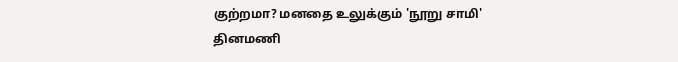குற்றமா? மனதை உலுக்கும் 'நூறு சாமி'
தினமணி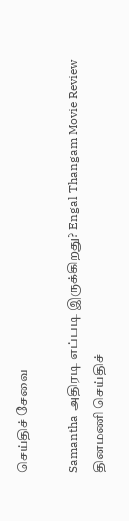செய்திச் சேவை

Samantha அதிரடி எப்படி இருக்கிறது? Engal Thangam Movie Review
தினமணி செய்திச்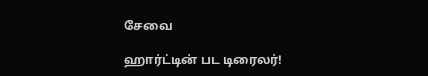சேவை

ஹார்ட்டின் பட டிரைலர்!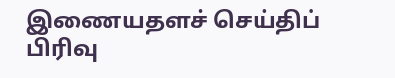இணையதளச் செய்திப் பிரிவு